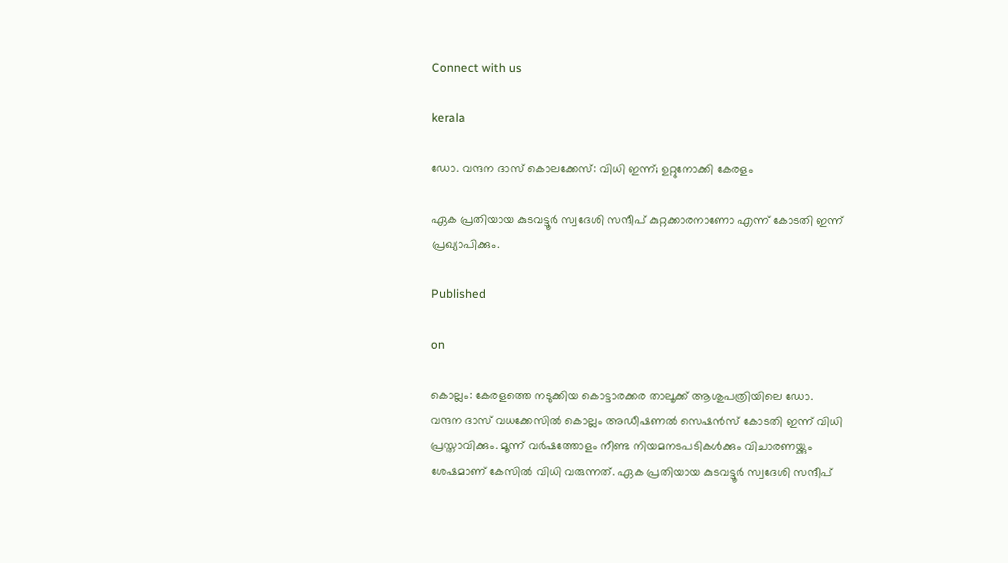Connect with us

kerala

ഡോ. വന്ദന ദാസ് കൊലക്കേസ്: വിധി ഇന്ന്; ഉറ്റുനോക്കി കേരളം

ഏക പ്രതിയായ കുടവട്ടൂര്‍ സ്വദേശി സന്ദീപ് കുറ്റക്കാരനാണോ എന്ന് കോടതി ഇന്ന് പ്രഖ്യാപിക്കും.

Published

on

കൊല്ലം: കേരളത്തെ നടുക്കിയ കൊട്ടാരക്കര താലൂക്ക് ആശുപത്രിയിലെ ഡോ. വന്ദന ദാസ് വധക്കേസില്‍ കൊല്ലം അഡീഷണല്‍ സെഷന്‍സ് കോടതി ഇന്ന് വിധി പ്രസ്താവിക്കും. മൂന്ന് വര്‍ഷത്തോളം നീണ്ട നിയമനടപടികള്‍ക്കും വിചാരണയ്ക്കും ശേഷമാണ് കേസില്‍ വിധി വരുന്നത്. ഏക പ്രതിയായ കുടവട്ടൂര്‍ സ്വദേശി സന്ദീപ്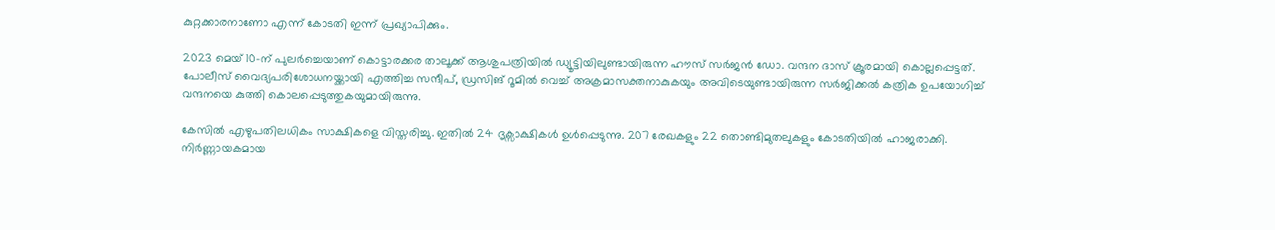കുറ്റക്കാരനാണോ എന്ന് കോടതി ഇന്ന് പ്രഖ്യാപിക്കും.

2023 മെയ് 10-ന് പുലര്‍ച്ചെയാണ് കൊട്ടാരക്കര താലൂക്ക് ആശുപത്രിയില്‍ ഡ്യൂട്ടിയിലുണ്ടായിരുന്ന ഹൗസ് സര്‍ജന്‍ ഡോ. വന്ദന ദാസ് ക്രൂരമായി കൊല്ലപ്പെട്ടത്. പോലീസ് വൈദ്യപരിശോധനയ്ക്കായി എത്തിച്ച സന്ദീപ്, ഡ്രസിങ് റൂമില്‍ വെച്ച് അക്രമാസക്തനാകുകയും അവിടെയുണ്ടായിരുന്ന സര്‍ജിക്കല്‍ കത്രിക ഉപയോഗിച്ച് വന്ദനയെ കുത്തി കൊലപ്പെടുത്തുകയുമായിരുന്നു.

കേസില്‍ എഴുപതിലധികം സാക്ഷികളെ വിസ്തരിച്ചു. ഇതില്‍ 24 ദൃക്സാക്ഷികള്‍ ഉള്‍പ്പെടുന്നു. 207 രേഖകളും 22 തൊണ്ടിമുതലുകളും കോടതിയില്‍ ഹാജരാക്കി. നിര്‍ണ്ണായകമായ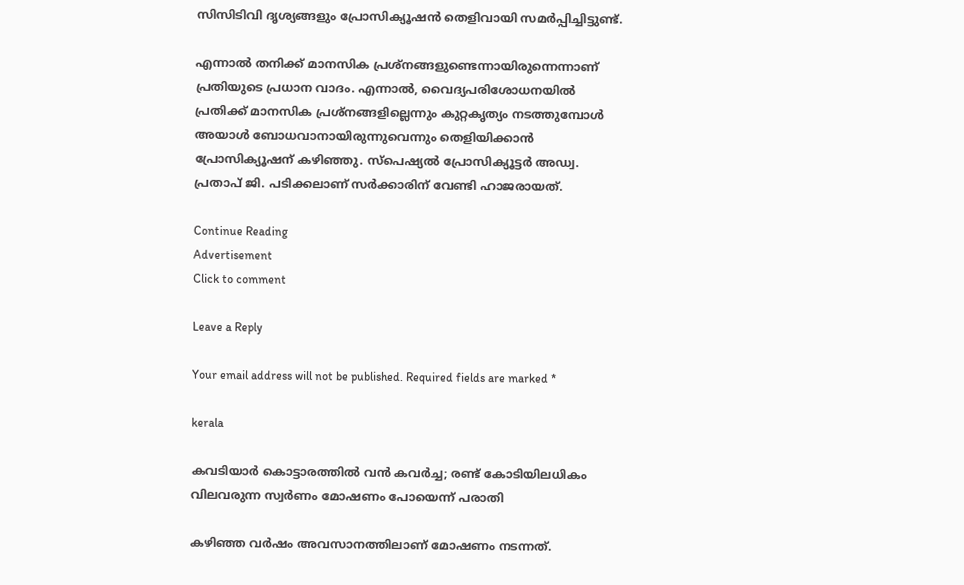സിസിടിവി ദൃശ്യങ്ങളും പ്രോസിക്യൂഷന്‍ തെളിവായി സമര്‍പ്പിച്ചിട്ടുണ്ട്.

എന്നാല്‍ തനിക്ക് മാനസിക പ്രശ്‌നങ്ങളുണ്ടെന്നായിരുന്നെന്നാണ് പ്രതിയുടെ പ്രധാന വാദം. എന്നാല്‍, വൈദ്യപരിശോധനയില്‍ പ്രതിക്ക് മാനസിക പ്രശ്‌നങ്ങളില്ലെന്നും കുറ്റകൃത്യം നടത്തുമ്പോള്‍ അയാള്‍ ബോധവാനായിരുന്നുവെന്നും തെളിയിക്കാന്‍ പ്രോസിക്യൂഷന് കഴിഞ്ഞു. സ്‌പെഷ്യല്‍ പ്രോസിക്യൂട്ടര്‍ അഡ്വ. പ്രതാപ് ജി. പടിക്കലാണ് സര്‍ക്കാരിന് വേണ്ടി ഹാജരായത്.

Continue Reading
Advertisement
Click to comment

Leave a Reply

Your email address will not be published. Required fields are marked *

kerala

കവടിയാര്‍ കൊട്ടാരത്തില്‍ വന്‍ കവര്‍ച്ച; രണ്ട് കോടിയിലധികം വിലവരുന്ന സ്വര്‍ണം മോഷണം പോയെന്ന് പരാതി

കഴിഞ്ഞ വര്‍ഷം അവസാനത്തിലാണ് മോഷണം നടന്നത്.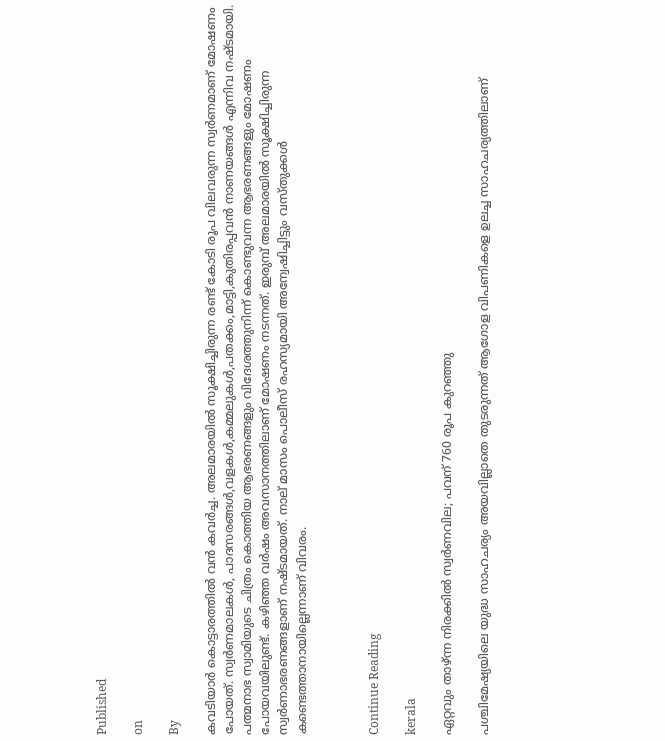Published

on

By

കവടിയാര്‍ കൊട്ടാരത്തില്‍ വന്‍ കവര്‍ച്ച. അലമാരയില്‍ സൂക്ഷിച്ചിരുന്ന രണ്ട് കോടി രൂപ വിലവരുന്ന സ്വര്‍ണമാണ് മോഷണം പോയത്. സ്വര്‍ണമാലകള്‍, പാദസരങ്ങള്‍,വളകള്‍,കമ്മലുകള്‍,പതക്കം,മാട്ടി,കുതിരപ്പവന്‍ നാണയങ്ങള്‍ എന്നിവ നഷ്ടമായി. പത്മനാഭ സ്വാമിയുടെ ചിത്രം കൊത്തിയ ആഭരണങ്ങളും വിദേശത്തുനിന്ന് കൊണ്ടുവന്ന ആഭരണങ്ങളും മോഷണം പോയവയിലുണ്ട്. കഴിഞ്ഞ വര്‍ഷം അവസാനത്തിലാണ് മോഷണം നടന്നത്. ഇരുമ്പ് അലമാരയില്‍ സൂക്ഷിച്ചിരുന്ന സ്വര്‍ണാഭരണങ്ങളാണ് നഷ്ടമായത്. നാല് മാസം പൊലീസ് രഹസ്യമായി അന്വേഷിച്ചിട്ടും വസ്തുക്കള്‍ കണ്ടെത്താനായില്ലെന്നാണ് വിവരം.



Continue Reading

kerala

ഏറ്റവും താഴ്ന്ന നിരക്കില്‍ സ്വര്‍ണവില; പവന് 760 രൂപ കുറഞ്ഞു

പശ്ചിമേഷ്യയിലെ യുദ്ധ സാഹചര്യം അയവില്ലാതെ തുടരുന്നത് ആഗോള വിപണികളെ ഉലച്ച സാഹചര്യത്തിലാണ്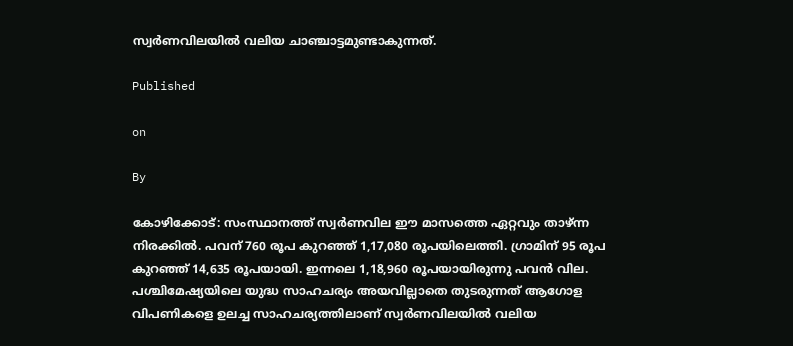സ്വര്‍ണവിലയില്‍ വലിയ ചാഞ്ചാട്ടമുണ്ടാകുന്നത്.

Published

on

By

കോഴിക്കോട്: സംസ്ഥാനത്ത് സ്വര്‍ണവില ഈ മാസത്തെ ഏറ്റവും താഴ്ന്ന നിരക്കില്‍. പവന് 760 രൂപ കുറഞ്ഞ് 1,17,080 രൂപയിലെത്തി. ഗ്രാമിന് 95 രൂപ കുറഞ്ഞ് 14,635 രൂപയായി. ഇന്നലെ 1,18,960 രൂപയായിരുന്നു പവന്‍ വില. പശ്ചിമേഷ്യയിലെ യുദ്ധ സാഹചര്യം അയവില്ലാതെ തുടരുന്നത് ആഗോള വിപണികളെ ഉലച്ച സാഹചര്യത്തിലാണ് സ്വര്‍ണവിലയില്‍ വലിയ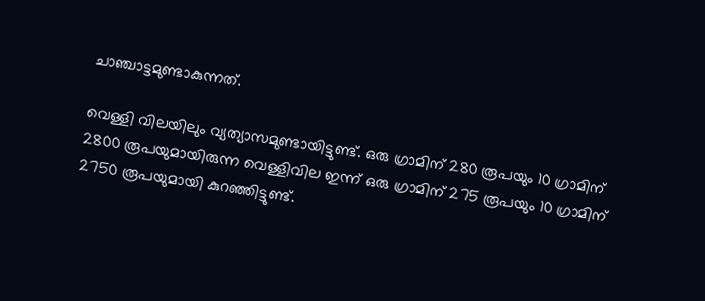ചാഞ്ചാട്ടമുണ്ടാകുന്നത്.

വെള്ളി വിലയിലും വ്യത്യാസമുണ്ടായിട്ടുണ്ട്. ഒരു ഗ്രാമിന് 280 രൂപയും 10 ഗ്രാമിന് 2800 രൂപയുമായിരുന്ന വെള്ളിവില ഇന്ന് ഒരു ഗ്രാമിന് 275 രൂപയും 10 ഗ്രാമിന് 2750 രൂപയുമായി കുറഞ്ഞിട്ടുണ്ട്.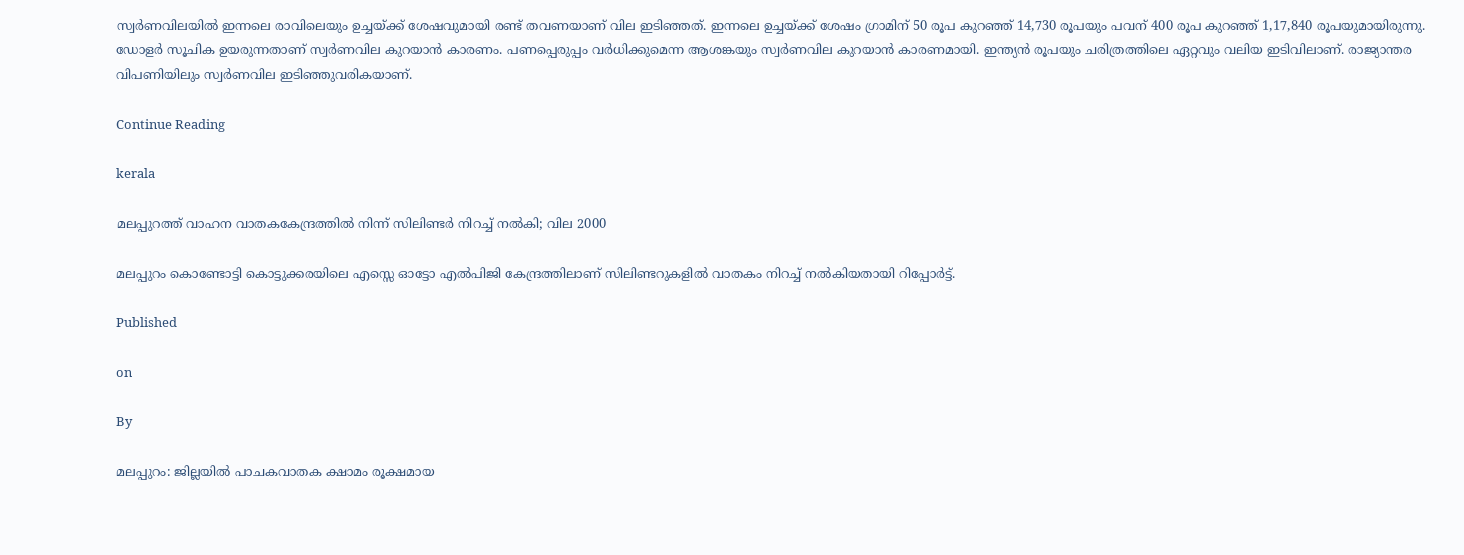സ്വര്‍ണവിലയില്‍ ഇന്നലെ രാവിലെയും ഉച്ചയ്ക്ക് ശേഷവുമായി രണ്ട് തവണയാണ് വില ഇടിഞ്ഞത്. ഇന്നലെ ഉച്ചയ്ക്ക് ശേഷം ഗ്രാമിന് 50 രൂപ കുറഞ്ഞ് 14,730 രൂപയും പവന് 400 രൂപ കുറഞ്ഞ് 1,17,840 രൂപയുമായിരുന്നു. ഡോളര്‍ സൂചിക ഉയരുന്നതാണ് സ്വര്‍ണവില കുറയാന്‍ കാരണം. പണപ്പെരുപ്പം വര്‍ധിക്കുമെന്ന ആശങ്കയും സ്വര്‍ണവില കുറയാന്‍ കാരണമായി. ഇന്ത്യന്‍ രൂപയും ചരിത്രത്തിലെ ഏറ്റവും വലിയ ഇടിവിലാണ്. രാജ്യാന്തര വിപണിയിലും സ്വര്‍ണവില ഇടിഞ്ഞുവരികയാണ്.

Continue Reading

kerala

മലപ്പുറത്ത് വാഹന വാതകകേന്ദ്രത്തില്‍ നിന്ന് സിലിണ്ടര്‍ നിറച്ച് നല്‍കി; വില 2000

മലപ്പുറം കൊണ്ടോട്ടി കൊട്ടുക്കരയിലെ എസ്സെ ഓട്ടോ എല്‍പിജി കേന്ദ്രത്തിലാണ് സിലിണ്ടറുകളില്‍ വാതകം നിറച്ച് നല്‍കിയതായി റിപ്പോര്‍ട്ട്.

Published

on

By

മലപ്പുറം: ജില്ലയില്‍ പാചകവാതക ക്ഷാമം രൂക്ഷമായ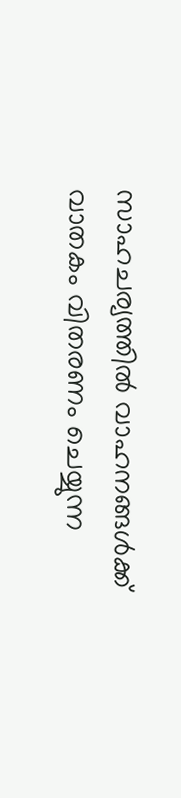സാഹചര്യത്തില്‍ വാഹനങ്ങള്‍ക്ക് വാതകം വിതരണം ചെയ്യുന്ന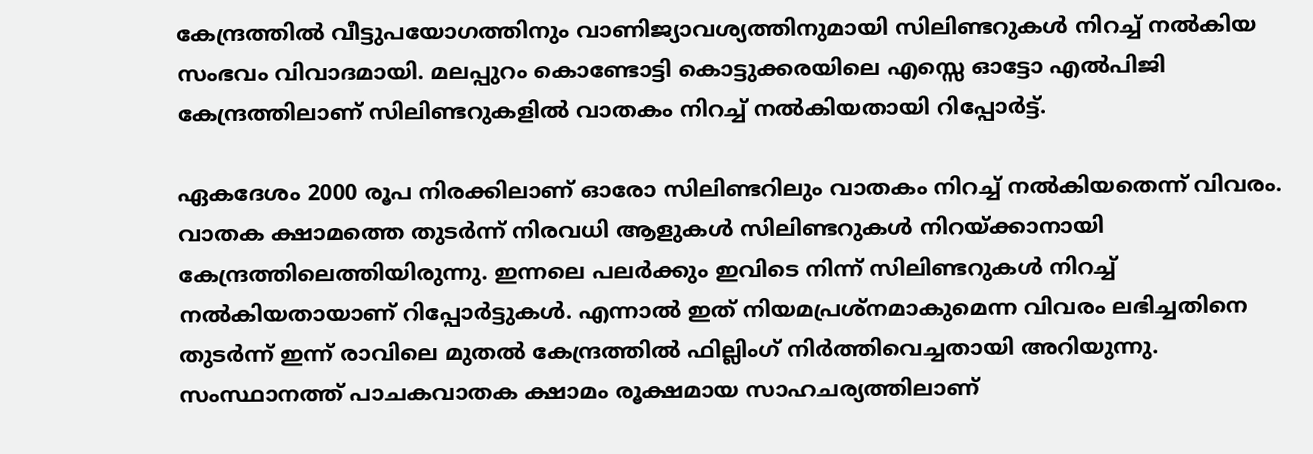കേന്ദ്രത്തില്‍ വീട്ടുപയോഗത്തിനും വാണിജ്യാവശ്യത്തിനുമായി സിലിണ്ടറുകള്‍ നിറച്ച് നല്‍കിയ സംഭവം വിവാദമായി. മലപ്പുറം കൊണ്ടോട്ടി കൊട്ടുക്കരയിലെ എസ്സെ ഓട്ടോ എല്‍പിജി കേന്ദ്രത്തിലാണ് സിലിണ്ടറുകളില്‍ വാതകം നിറച്ച് നല്‍കിയതായി റിപ്പോര്‍ട്ട്.

ഏകദേശം 2000 രൂപ നിരക്കിലാണ് ഓരോ സിലിണ്ടറിലും വാതകം നിറച്ച് നല്‍കിയതെന്ന് വിവരം. വാതക ക്ഷാമത്തെ തുടര്‍ന്ന് നിരവധി ആളുകള്‍ സിലിണ്ടറുകള്‍ നിറയ്ക്കാനായി കേന്ദ്രത്തിലെത്തിയിരുന്നു. ഇന്നലെ പലര്‍ക്കും ഇവിടെ നിന്ന് സിലിണ്ടറുകള്‍ നിറച്ച് നല്‍കിയതായാണ് റിപ്പോര്‍ട്ടുകള്‍. എന്നാല്‍ ഇത് നിയമപ്രശ്‌നമാകുമെന്ന വിവരം ലഭിച്ചതിനെ തുടര്‍ന്ന് ഇന്ന് രാവിലെ മുതല്‍ കേന്ദ്രത്തില്‍ ഫില്ലിംഗ് നിര്‍ത്തിവെച്ചതായി അറിയുന്നു. സംസ്ഥാനത്ത് പാചകവാതക ക്ഷാമം രൂക്ഷമായ സാഹചര്യത്തിലാണ്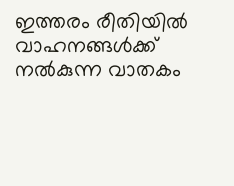ഇത്തരം രീതിയില്‍ വാഹനങ്ങള്‍ക്ക് നല്‍കുന്ന വാതകം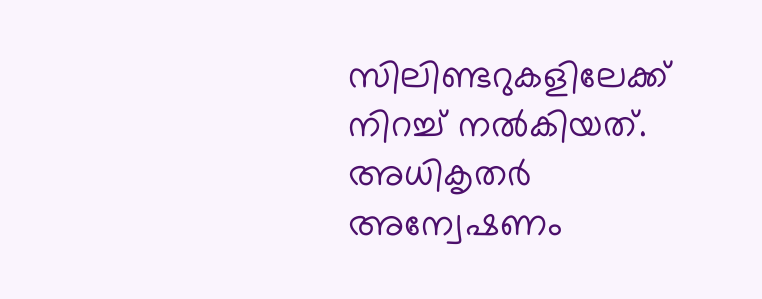സിലിണ്ടറുകളിലേക്ക് നിറച്ച് നല്‍കിയത്. അധികൃതര്‍ അന്വേഷണം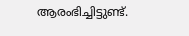ആരംഭിച്ചിട്ടുണ്ട്.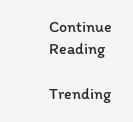Continue Reading

Trending